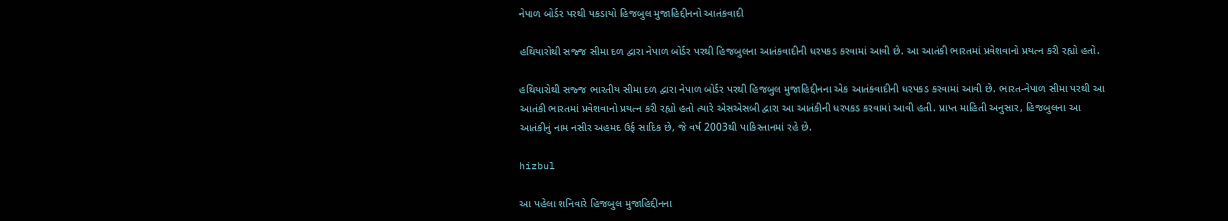નેપાળ બોર્ડર પરથી પકડાયો હિજબુલ મુજાહિદ્દીનનો આતંકવાદી

હથિયારોથી સજ્જ સીમા દળ દ્વારા નેપાળ બોર્ડર પરથી હિજબુલના આતંકવાદીની ધરપકડ કરવામાં આવી છે. આ આતંકી ભારતમાં પ્રવેશવાનો પ્રયત્ન કરી રહ્યો હતો.

હથિયારોથી સજ્જ ભારતીય સીમા દળ દ્વારા નેપાળ બોર્ડર પરથી હિજબુલ મુજાહિદ્દીનના એક આતંકવાદીની ધરપકડ કરવામાં આવી છે. ભારત-નેપાળ સીમા પરથી આ આતંકી ભારતમાં પ્રવેશવાનો પ્રયત્ન કરી રહ્યો હતો ત્યારે એસએસબી દ્વારા આ આતંકીની ધરપકડ કરવામાં આવી હતી. પ્રાપ્ત માહિતી અનુસાર, હિજબુલના આ આતંકીનું નામ નસીર અહમદ ઉર્ફ સાદિક છે, જે વર્ષ 2003થી પાકિસ્તાનમાં રહે છે.

hizbul

આ પહેલા શનિવારે હિજબુલ મુજાહિદ્દીનના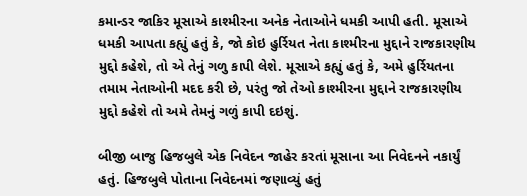કમાન્ડર જાકિર મૂસાએ કાશ્મીરના અનેક નેતાઓને ધમકી આપી હતી. મૂસાએ ધમકી આપતા કહ્યું હતું કે, જો કોઇ હુર્રિયત નેતા કાશ્મીરના મુદ્દાને રાજકારણીય મુદ્દો કહેશે, તો એ તેનું ગળુ કાપી લેશે. મૂસાએ કહ્યું હતું કે, અમે હુર્રિયતના તમામ નેતાઓની મદદ કરી છે, પરંતુ જો તેઓ કાશ્મીરના મુદ્દાને રાજકારણીય મુદ્દો કહેશે તો અમે તેમનું ગળું કાપી દઇશું.

બીજી બાજુ હિજબુલે એક નિવેદન જાહેર કરતાં મૂસાના આ નિવેદનને નકાર્યું હતું. હિજબુલે પોતાના નિવેદનમાં જણાવ્યું હતું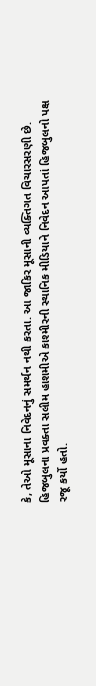કે, તેઓ મૂસાના નિવેદનનું સમર્થન નથી કરતા. આ જાકિર મૂસાની વ્યક્તિગત વિચારસરણી છે. હિજબુલના પ્રવક્તા સલીમ હાશમીએ કાશ્મીરની સ્થાનિક મીડિયાને નિવેદન આપતાં હિજબુલનો પક્ષ રજૂ કર્યો હતો.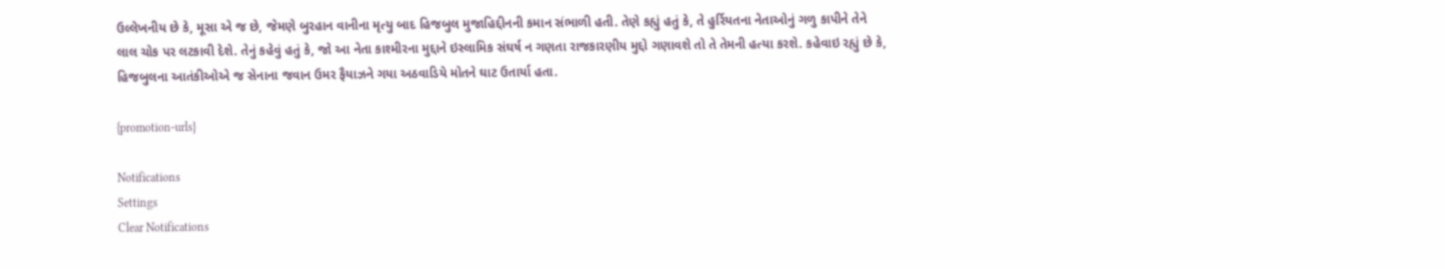ઉલ્લેખનીય છે કે, મૂસા એ જ છે, જેમણે બુરહાન વાનીના મૃત્યુ બાદ હિજબુલ મુજાહિદ્દીનની કમાન સંભાળી હતી. તેણે કહ્યું હતું કે, તે હુર્રિયતના નેતાઓનું ગળુ કાપીને તેને લાલ ચોક પર લટકાવી દેશે. તેનું કહેવું હતું કે, જો આ નેતા કાશ્મીરના મુદ્દાને ઇસ્લામિક સંઘર્ષ ન ગણતા રાજકારણીય મુદ્દો ગણાવશે તો તે તેમની હત્યા કરશે. કહેવાઇ રહ્યું છે કે, હિજબુલના આતંકીઓએ જ સેનાના જવાન ઉમર ફૈયાઝને ગયા અઠવાડિયે મોતને ઘાટ ઉતાર્યા હતા.

{promotion-urls}

Notifications
Settings
Clear Notifications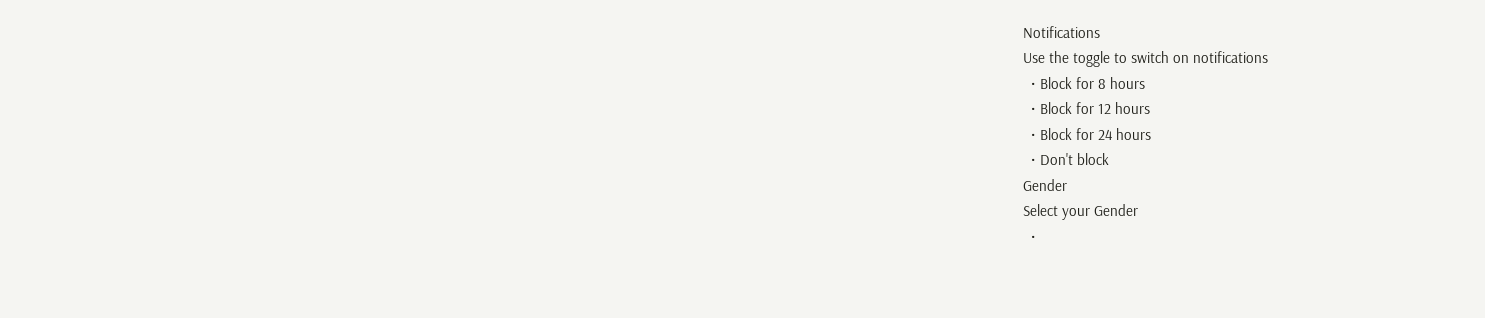Notifications
Use the toggle to switch on notifications
  • Block for 8 hours
  • Block for 12 hours
  • Block for 24 hours
  • Don't block
Gender
Select your Gender
  •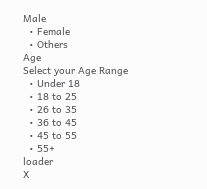Male
  • Female
  • Others
Age
Select your Age Range
  • Under 18
  • 18 to 25
  • 26 to 35
  • 36 to 45
  • 45 to 55
  • 55+
loader
X